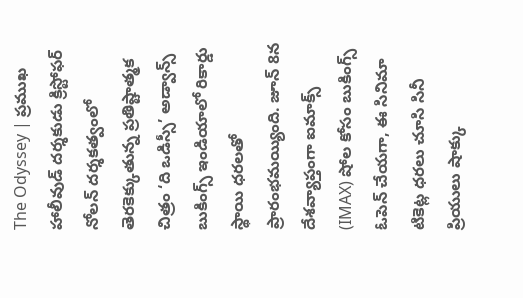The Odyssey | ప్రముఖ హాలీవుడ్ దర్శకుడు క్రిస్టోఫర్ నోలన్ దర్శకత్వంలో తెరకెక్కుతున్న ప్రతిష్టాత్మక చిత్రం ‘ది ఒడిస్సీ’ అడ్వాన్స్ బుకింగ్స్ ఇండియాలో రికార్డు స్థాయి ధరలతో ప్రారంభమయ్యింది. జూన్ 8న దేశవ్యాప్తంగా ఐమాక్స్ (IMAX) షోల కోసం బుకింగ్స్ ఓపెన్ చేయగా, ఈ సినిమా టికెట్ల ధరలు చూసి సినీ ప్రియులు షాక్కు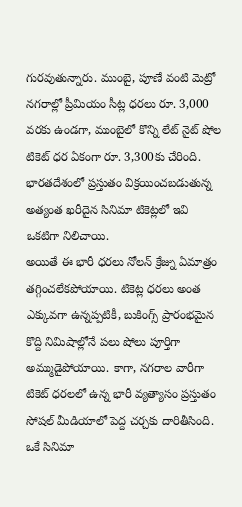గురవుతున్నారు. ముంబై, పూణే వంటి మెట్రో నగరాల్లో ప్రీమియం సీట్ల ధరలు రూ. 3,000 వరకు ఉండగా, ముంబైలో కొన్ని లేట్ నైట్ షోల టికెట్ ధర ఏకంగా రూ. 3,300కు చేరింది. భారతదేశంలో ప్రస్తుతం విక్రయించబడుతున్న అత్యంత ఖరీదైన సినిమా టికెట్లలో ఇవి ఒకటిగా నిలిచాయి.
అయితే ఈ భారీ ధరలు నోలన్ క్రేజ్ను ఏమాత్రం తగ్గించలేకపోయాయి. టికెట్ల ధరలు అంత ఎక్కువగా ఉన్నప్పటికీ, బుకింగ్స్ ప్రారంభమైన కొద్ది నిమిషాల్లోనే పలు షోలు పూర్తిగా అమ్ముడైపోయాయి. కాగా, నగరాల వారీగా టికెట్ ధరలలో ఉన్న భారీ వ్యత్యాసం ప్రస్తుతం సోషల్ మీడియాలో పెద్ద చర్చకు దారితీసింది. ఒకే సినిమా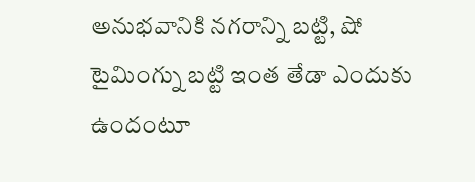అనుభవానికి నగరాన్ని బట్టి, షో టైమింగ్ను బట్టి ఇంత తేడా ఎందుకు ఉందంటూ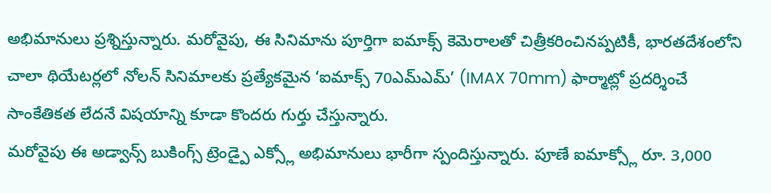అభిమానులు ప్రశ్నిస్తున్నారు. మరోవైపు, ఈ సినిమాను పూర్తిగా ఐమాక్స్ కెమెరాలతో చిత్రీకరించినప్పటికీ, భారతదేశంలోని చాలా థియేటర్లలో నోలన్ సినిమాలకు ప్రత్యేకమైన ‘ఐమాక్స్ 70ఎమ్ఎమ్’ (IMAX 70mm) ఫార్మాట్లో ప్రదర్శించే సాంకేతికత లేదనే విషయాన్ని కూడా కొందరు గుర్తు చేస్తున్నారు.
మరోవైపు ఈ అడ్వాన్స్ బుకింగ్స్ ట్రెండ్పై ఎక్స్లో అభిమానులు భారీగా స్పందిస్తున్నారు. పూణే ఐమాక్స్లో రూ. 3,000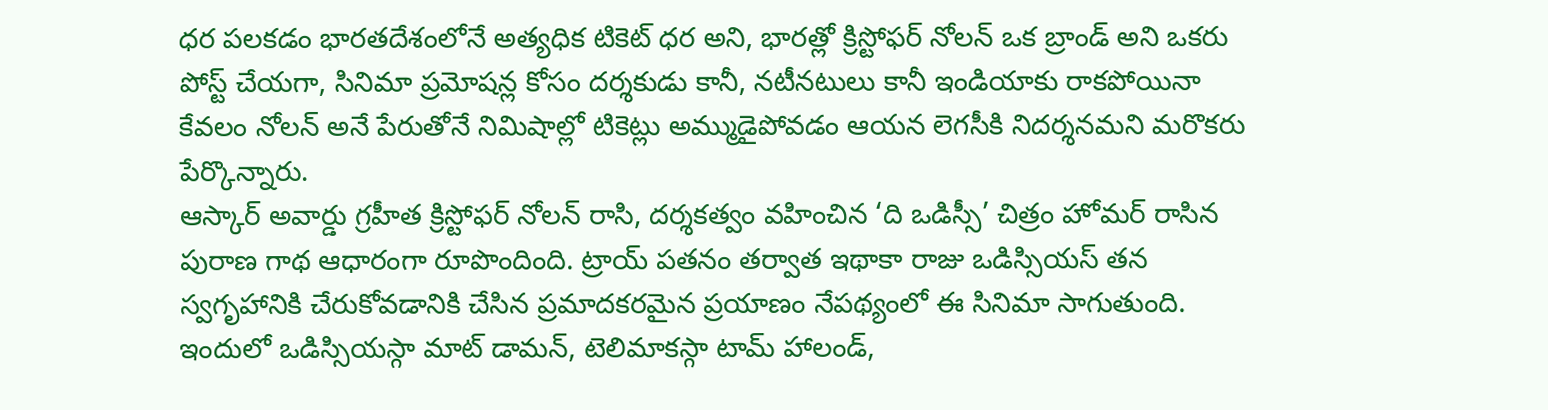ధర పలకడం భారతదేశంలోనే అత్యధిక టికెట్ ధర అని, భారత్లో క్రిస్టోఫర్ నోలన్ ఒక బ్రాండ్ అని ఒకరు పోస్ట్ చేయగా, సినిమా ప్రమోషన్ల కోసం దర్శకుడు కానీ, నటీనటులు కానీ ఇండియాకు రాకపోయినా కేవలం నోలన్ అనే పేరుతోనే నిమిషాల్లో టికెట్లు అమ్ముడైపోవడం ఆయన లెగసీకి నిదర్శనమని మరొకరు పేర్కొన్నారు.
ఆస్కార్ అవార్డు గ్రహీత క్రిస్టోఫర్ నోలన్ రాసి, దర్శకత్వం వహించిన ‘ది ఒడిస్సీ’ చిత్రం హోమర్ రాసిన పురాణ గాథ ఆధారంగా రూపొందింది. ట్రాయ్ పతనం తర్వాత ఇథాకా రాజు ఒడిస్సియస్ తన స్వగృహానికి చేరుకోవడానికి చేసిన ప్రమాదకరమైన ప్రయాణం నేపథ్యంలో ఈ సినిమా సాగుతుంది. ఇందులో ఒడిస్సియస్గా మాట్ డామన్, టెలిమాకస్గా టామ్ హాలండ్,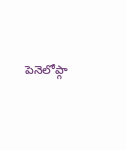పెనెలోప్గా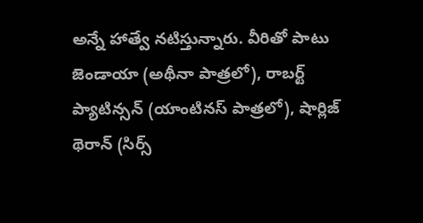అన్నే హాత్వే నటిస్తున్నారు. వీరితో పాటు జెండాయా (అథీనా పాత్రలో), రాబర్ట్ ప్యాటిన్సన్ (యాంటినస్ పాత్రలో), షార్లిజ్ థెరాన్ (సిర్స్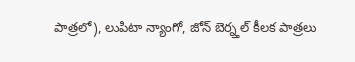పాత్రలో), లుపిటా న్యాంగో, జోన్ బెర్న్తల్ కీలక పాత్రలు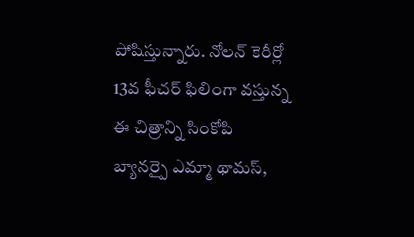పోషిస్తున్నారు. నోలన్ కెరీర్లో 13వ ఫీచర్ ఫిలింగా వస్తున్న ఈ చిత్రాన్ని సింకోపి బ్యానర్పై ఎమ్మా థామస్,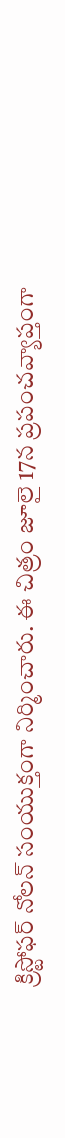క్రిస్టోఫర్ నోలన్ సంయుక్తంగా నిర్మించారు. ఈ చిత్రం జూలై 17న ప్రపంచవ్యాప్తంగా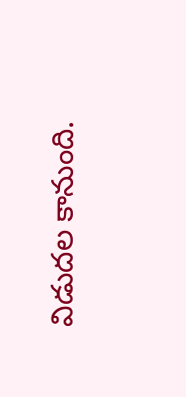విడుదల కానుంది.